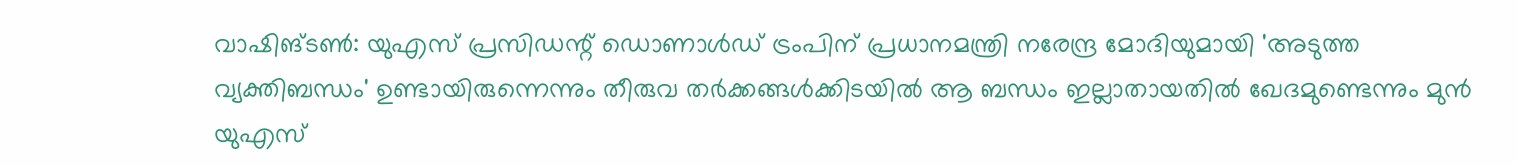വാഷിങ്ടൺ: യുഎസ് പ്രസിഡന്റ് ഡൊണാൾഡ് ട്രംപിന് പ്രധാനമന്ത്രി നരേന്ദ്ര മോദിയുമായി 'അടുത്ത വ്യക്തിബന്ധം' ഉണ്ടായിരുന്നെന്നും തീരുവ തർക്കങ്ങൾക്കിടയിൽ ആ ബന്ധം ഇല്ലാതായതിൽ ഖേദമുണ്ടെന്നും മുൻ യുഎസ്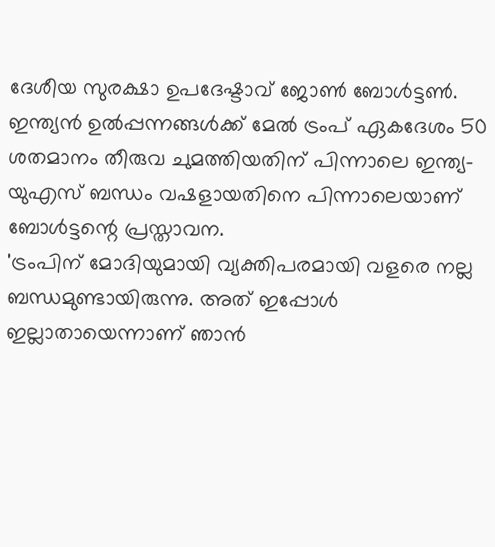ദേശീയ സുരക്ഷാ ഉപദേഷ്ടാവ് ജോൺ ബോൾട്ടൺ. ഇന്ത്യൻ ഉൽപ്പന്നങ്ങൾക്ക് മേൽ ട്രംപ് ഏകദേശം 50 ശതമാനം തീരുവ ചുമത്തിയതിന് പിന്നാലെ ഇന്ത്യ-യുഎസ് ബന്ധം വഷളായതിനെ പിന്നാലെയാണ് ബോൾട്ടന്റെ പ്രസ്താവന.
'ട്രംപിന് മോദിയുമായി വ്യക്തിപരമായി വളരെ നല്ല ബന്ധമുണ്ടായിരുന്നു. അത് ഇപ്പോൾ ഇല്ലാതായെന്നാണ് ഞാൻ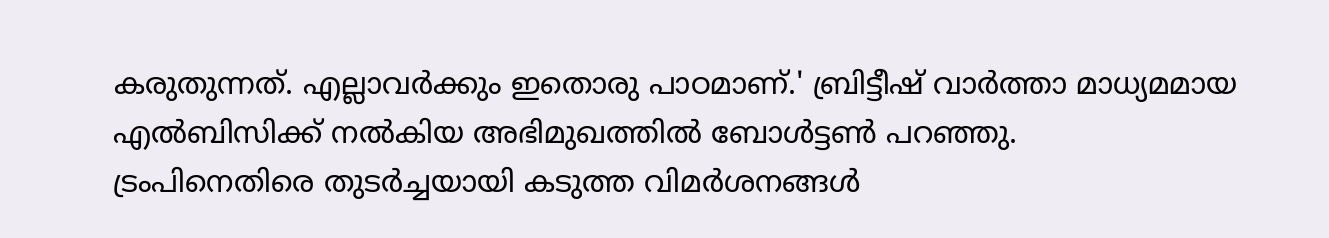കരുതുന്നത്. എല്ലാവർക്കും ഇതൊരു പാഠമാണ്.' ബ്രിട്ടീഷ് വാർത്താ മാധ്യമമായ എൽബിസിക്ക് നൽകിയ അഭിമുഖത്തിൽ ബോൾട്ടൺ പറഞ്ഞു.
ട്രംപിനെതിരെ തുടർച്ചയായി കടുത്ത വിമർശനങ്ങൾ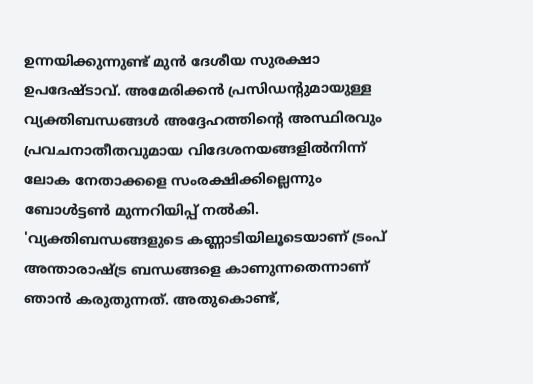ഉന്നയിക്കുന്നുണ്ട് മുൻ ദേശീയ സുരക്ഷാ ഉപദേഷ്ടാവ്. അമേരിക്കൻ പ്രസിഡന്റുമായുള്ള വ്യക്തിബന്ധങ്ങൾ അദ്ദേഹത്തിന്റെ അസ്ഥിരവും പ്രവചനാതീതവുമായ വിദേശനയങ്ങളിൽനിന്ന് ലോക നേതാക്കളെ സംരക്ഷിക്കില്ലെന്നും ബോൾട്ടൺ മുന്നറിയിപ്പ് നൽകി.
'വ്യക്തിബന്ധങ്ങളുടെ കണ്ണാടിയിലൂടെയാണ് ട്രംപ് അന്താരാഷ്ട്ര ബന്ധങ്ങളെ കാണുന്നതെന്നാണ് ഞാൻ കരുതുന്നത്. അതുകൊണ്ട്,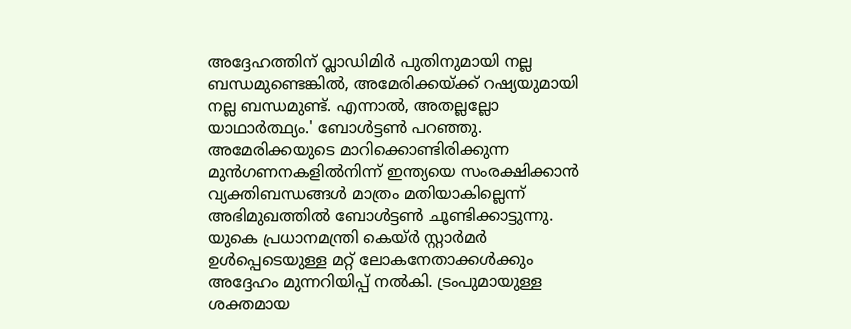അദ്ദേഹത്തിന് വ്ലാഡിമിർ പുതിനുമായി നല്ല ബന്ധമുണ്ടെങ്കിൽ, അമേരിക്കയ്ക്ക് റഷ്യയുമായി നല്ല ബന്ധമുണ്ട്. എന്നാൽ, അതല്ലല്ലോ യാഥാർത്ഥ്യം.' ബോൾട്ടൺ പറഞ്ഞു.
അമേരിക്കയുടെ മാറിക്കൊണ്ടിരിക്കുന്ന മുൻഗണനകളിൽനിന്ന് ഇന്ത്യയെ സംരക്ഷിക്കാൻ വ്യക്തിബന്ധങ്ങൾ മാത്രം മതിയാകില്ലെന്ന് അഭിമുഖത്തിൽ ബോൾട്ടൺ ചൂണ്ടിക്കാട്ടുന്നു. യുകെ പ്രധാനമന്ത്രി കെയ്ർ സ്റ്റാർമർ ഉൾപ്പെടെയുള്ള മറ്റ് ലോകനേതാക്കൾക്കും അദ്ദേഹം മുന്നറിയിപ്പ് നൽകി. ട്രംപുമായുള്ള ശക്തമായ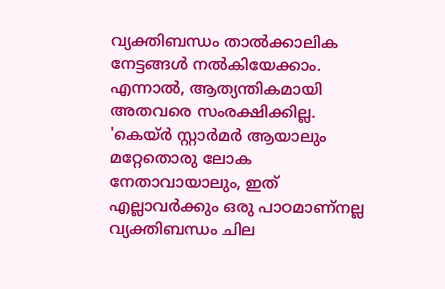വ്യക്തിബന്ധം താൽക്കാലിക നേട്ടങ്ങൾ നൽകിയേക്കാം. എന്നാൽ, ആത്യന്തികമായി അതവരെ സംരക്ഷിക്കില്ല.
'കെയ്ർ സ്റ്റാർമർ ആയാലും മറ്റേതൊരു ലോക നേതാവായാലും, ഇത് എല്ലാവർക്കും ഒരു പാഠമാണ്നല്ല വ്യക്തിബന്ധം ചില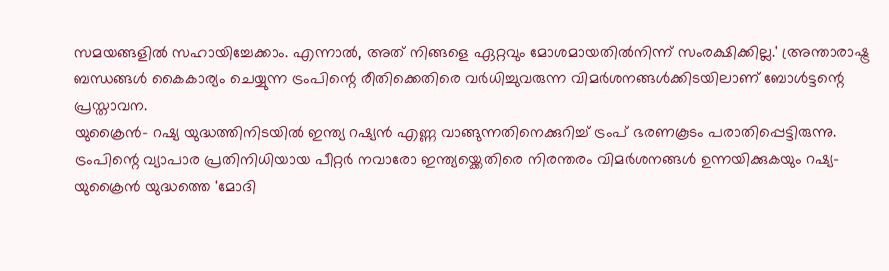സമയങ്ങളിൽ സഹായിച്ചേക്കാം. എന്നാൽ, അത് നിങ്ങളെ ഏറ്റവും മോശമായതിൽനിന്ന് സംരക്ഷിക്കില്ല.' അ്രന്താരാഷ്ട്ര ബന്ധങ്ങൾ കൈകാര്യം ചെയ്യുന്ന ട്രംപിന്റെ രീതിക്കെതിരെ വർധിച്ചുവരുന്ന വിമർശനങ്ങൾക്കിടയിലാണ് ബോൾട്ടന്റെ പ്രസ്താവന.
യുക്രൈൻ- റഷ്യ യുദ്ധത്തിനിടയിൽ ഇന്ത്യ റഷ്യൻ എണ്ണ വാങ്ങുന്നതിനെക്കുറിച്ച് ട്രംപ് ഭരണകൂടം പരാതിപ്പെട്ടിരുന്നു. ട്രംപിന്റെ വ്യാപാര പ്രതിനിധിയായ പീറ്റർ നവാരോ ഇന്ത്യയ്ക്കെതിരെ നിരന്തരം വിമർശനങ്ങൾ ഉന്നയിക്കുകയും റഷ്യ-യുക്രൈൻ യുദ്ധത്തെ 'മോദി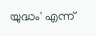യുദ്ധം' എന്ന്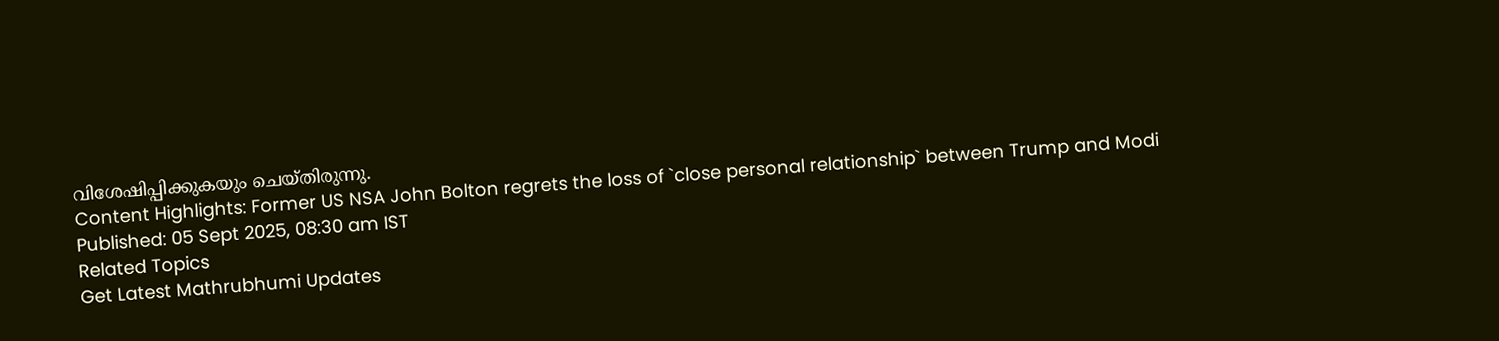വിശേഷിപ്പിക്കുകയും ചെയ്തിരുന്നു.
Content Highlights: Former US NSA John Bolton regrets the loss of `close personal relationship` between Trump and Modi
Published: 05 Sept 2025, 08:30 am IST
Related Topics
Get Latest Mathrubhumi Updates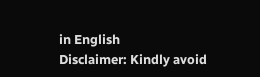in English
Disclaimer: Kindly avoid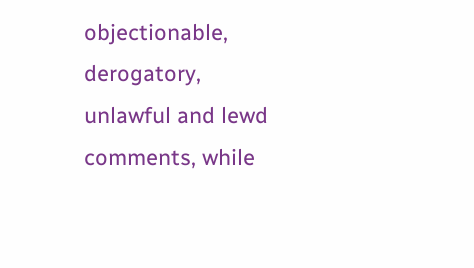objectionable, derogatory, unlawful and lewd comments, while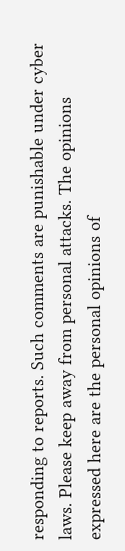responding to reports. Such comments are punishable under cyber laws. Please keep away from personal attacks. The opinions expressed here are the personal opinions of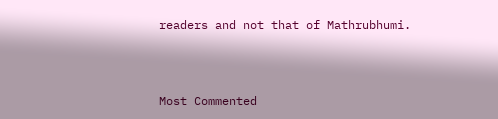readers and not that of Mathrubhumi.



Most Commented